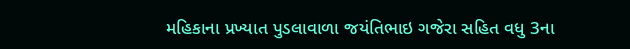મહિકાના પ્રખ્યાત પુડલાવાળા જયંતિભાઇ ગજેરા સહિત વધુ 3ના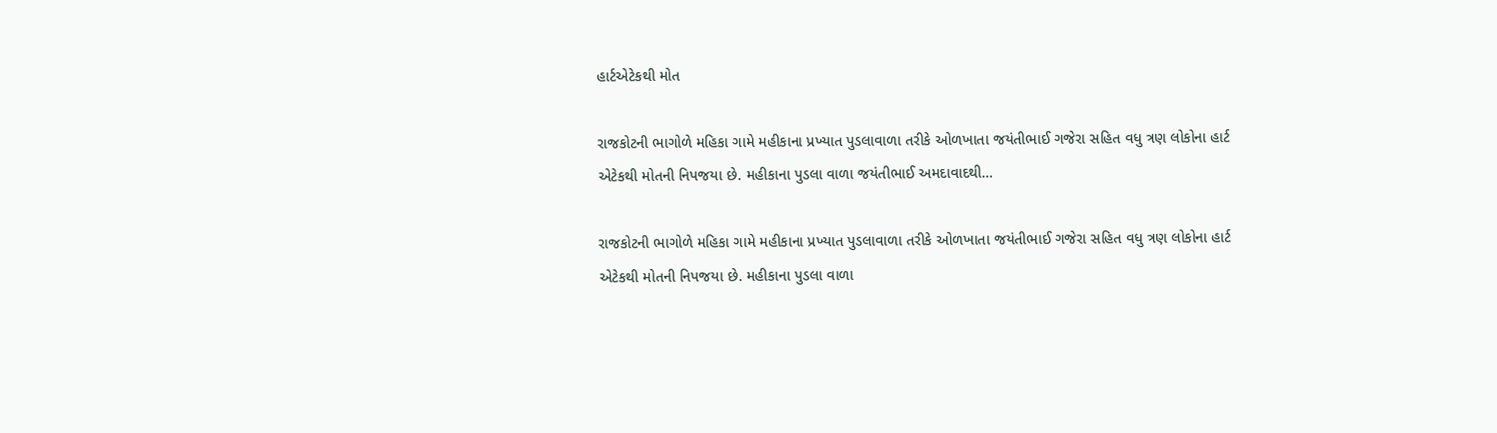હાર્ટએટેકથી મોત

રાજકોટની ભાગોળે મહિકા ગામે મહીકાના પ્રખ્યાત પુડલાવાળા તરીકે ઓળખાતા જયંતીભાઈ ગજેરા સહિત વધુ ત્રણ લોકોના હાર્ટ એટેકથી મોતની નિપજયા છે. મહીકાના પુડલા વાળા જયંતીભાઈ અમદાવાદથી…

રાજકોટની ભાગોળે મહિકા ગામે મહીકાના પ્રખ્યાત પુડલાવાળા તરીકે ઓળખાતા જયંતીભાઈ ગજેરા સહિત વધુ ત્રણ લોકોના હાર્ટ એટેકથી મોતની નિપજયા છે. મહીકાના પુડલા વાળા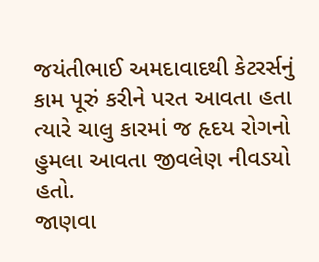જયંતીભાઈ અમદાવાદથી કેટરર્સનું કામ પૂરું કરીને પરત આવતા હતા ત્યારે ચાલુ કારમાં જ હૃદય રોગનો હુમલા આવતા જીવલેણ નીવડયો હતો.
જાણવા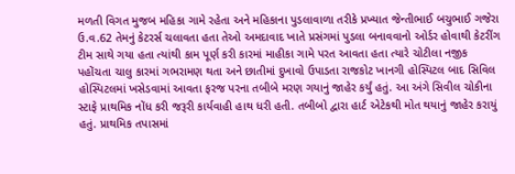મળતી વિગત મુજબ મહિકા ગામે રહેતા અને મહિકાના પુડલાવાળા તરીકે પ્રખ્યાત જેન્તીભાઈ બચુભાઈ ગજેરા ઉ.વ.62 તેમનું કેટરર્સ ચલાવતા હતા તેઓ અમદાવાદ ખાતે પ્રસંગમાં પુડલા બનાવવાનો ઓર્ડર હોવાથી કેટરીંગ ટીમ સાથે ગયા હતા ત્યાંથી કામ પૂર્ણ કરી કારમાં માહીકા ગામે પરત આવતા હતા ત્યારે ચોટીલા નજીક પહોંચતા ચાલુ કારમાં ગભરામણ થતા અને છાતીમાં દુખાવો ઉપાડતા રાજકોટ ખાનગી હોસ્પિટલ બાદ સિવિલ હોસ્પિટલમાં ખસેડવામાં આવતા ફરજ પરના તબીબે મરણ ગયાનું જાહેર કર્યું હતું. આ અંગે સિવીલ ચોકીના સ્ટાફે પ્રાથમિક નોંધ કરી જરૂરી કાર્યવાહી હાથ ધરી હતી. તબીબો દ્વારા હાર્ટ એટેકથી મોત થયાનું જાહેર કરાયું હતું. પ્રાથમિક તપાસમાં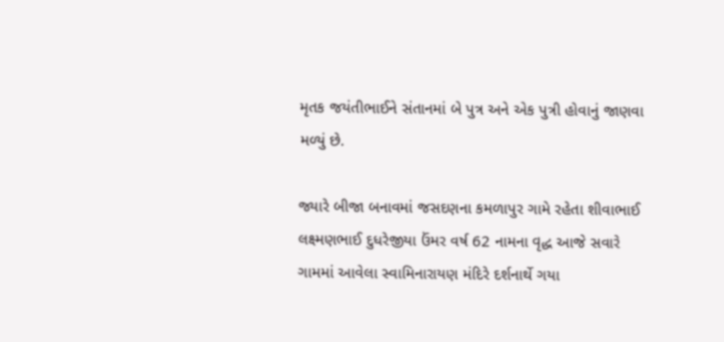મૃતક જયંતીભાઈને સંતાનમાં બે પુત્ર અને એક પુત્રી હોવાનું જાણવા મળ્યું છે.

જ્યારે બીજા બનાવમાં જસદણના કમળાપુર ગામે રહેતા શીવાભાઈ લક્ષ્મણભાઈ દુધરેજીયા ઉંમર વર્ષ 62 નામના વૃદ્ધ આજે સવારે ગામમાં આવેલા સ્વામિનારાયણ મંદિરે દર્શનાર્થે ગયા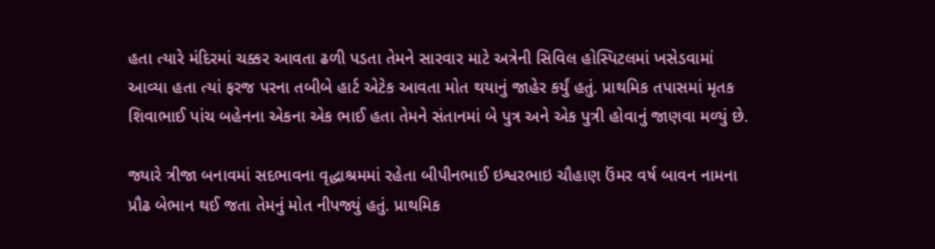હતા ત્યારે મંદિરમાં ચક્કર આવતા ઢળી પડતા તેમને સારવાર માટે અત્રેની સિવિલ હોસ્પિટલમાં ખસેડવામાં આવ્યા હતા ત્યાં ફરજ પરના તબીબે હાર્ટ એટેક આવતા મોત થયાનું જાહેર કર્યું હતું. પ્રાથમિક તપાસમાં મૃતક શિવાભાઈ પાંચ બહેનના એકના એક ભાઈ હતા તેમને સંતાનમાં બે પુત્ર અને એક પુત્રી હોવાનું જાણવા મળ્યું છે.

જ્યારે ત્રીજા બનાવમાં સદભાવના વૃદ્ધાશ્રમમાં રહેતા બીપીનભાઈ ઇશ્વરભાઇ ચૌહાણ ઉંમર વર્ષ બાવન નામના પ્રૌઢ બેભાન થઈ જતા તેમનું મોત નીપજ્યું હતું. પ્રાથમિક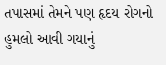તપાસમાં તેમને પણ હૃદય રોગનો હુમલો આવી ગયાનું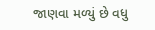જાણવા મળ્યું છે વધુ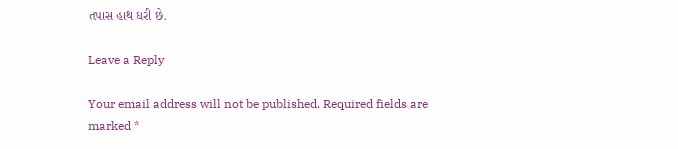તપાસ હાથ ધરી છે.

Leave a Reply

Your email address will not be published. Required fields are marked *